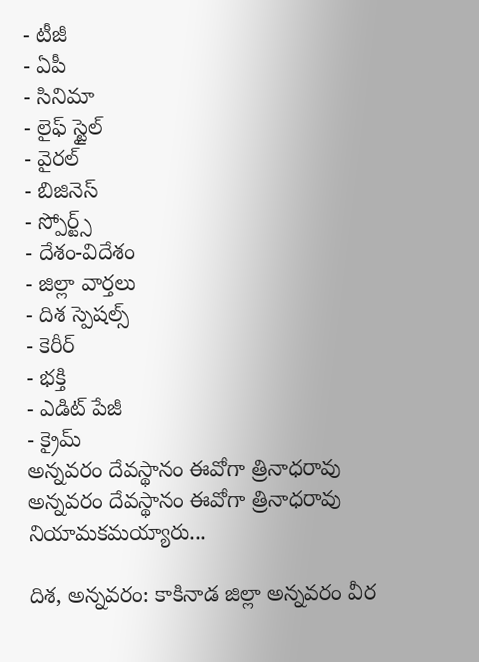- టీజీ
- ఏపీ
- సినిమా
- లైఫ్ స్టైల్
- వైరల్
- బిజినెస్
- స్పోర్ట్స్
- దేశం-విదేశం
- జిల్లా వార్తలు
- దిశ స్పెషల్స్
- కెరీర్
- భక్తి
- ఎడిట్ పేజీ
- క్రైమ్
అన్నవరం దేవస్థానం ఈవోగా త్రినాధరావు
అన్నవరం దేవస్థానం ఈవోగా త్రినాధరావు నియామకమయ్యారు...

దిశ, అన్నవరం: కాకినాడ జిల్లా అన్నవరం వీర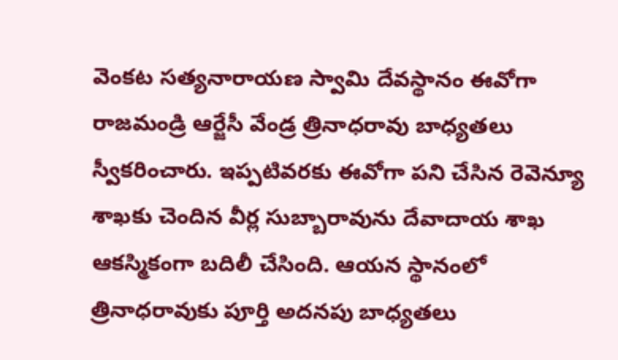వెంకట సత్యనారాయణ స్వామి దేవస్థానం ఈవోగా రాజమండ్రి ఆర్జేసీ వేండ్ర త్రినాధరావు బాధ్యతలు స్వీకరించారు. ఇప్పటివరకు ఈవోగా పని చేసిన రెవెన్యూ శాఖకు చెందిన వీర్ల సుబ్బారావును దేవాదాయ శాఖ ఆకస్మికంగా బదిలీ చేసింది. ఆయన స్థానంలో త్రినాధరావుకు పూర్తి అదనపు బాధ్యతలు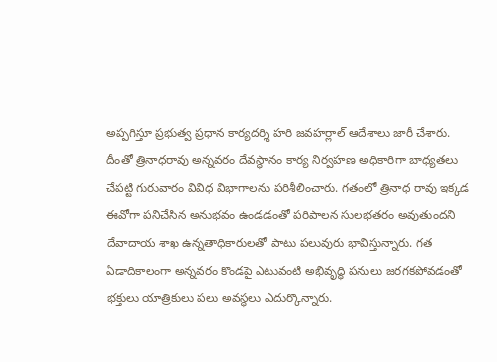అప్పగిస్తూ ప్రభుత్వ ప్రధాన కార్యదర్శి హరి జవహర్లాల్ ఆదేశాలు జారీ చేశారు.
దీంతో త్రినాధరావు అన్నవరం దేవస్థానం కార్య నిర్వహణ అధికారిగా బాధ్యతలు చేపట్టి గురువారం వివిధ విభాగాలను పరిశీలించారు. గతంలో త్రినాధ రావు ఇక్కడ ఈవోగా పనిచేసిన అనుభవం ఉండడంతో పరిపాలన సులభతరం అవుతుందని దేవాదాయ శాఖ ఉన్నతాధికారులతో పాటు పలువురు భావిస్తున్నారు. గత ఏడాదికాలంగా అన్నవరం కొండపై ఎటువంటి అభివృద్ధి పనులు జరగకపోవడంతో భక్తులు యాత్రికులు పలు అవస్థలు ఎదుర్కొన్నారు.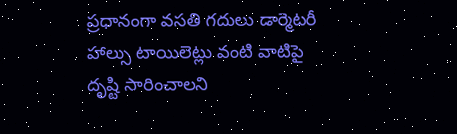ప్రధానంగా వసతి గదులు డార్మెటరీ హాల్సు టాయిలెట్లు వంటి వాటిపై దృష్టి సారించాలని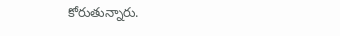కోరుతున్నారు.